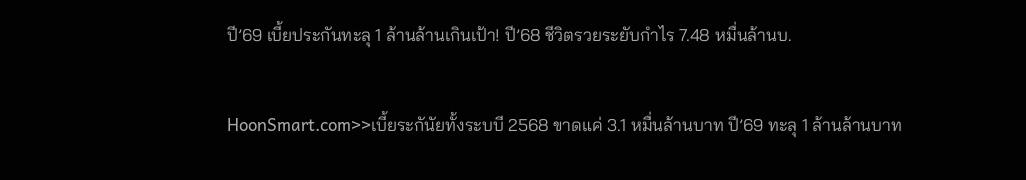ปี’69 เบี้ยประกันทะลุ 1 ล้านล้านเกินเป้า! ปี’68 ชีวิตรวยระยับกำไร 7.48 หมื่นล้านบ.

HoonSmart.com>>เบี้ยระกันัยทั้งระบบี 2568 ขาดแค่ 3.1 หมื่นล้านบาท ปี’69 ทะลุ 1 ล้านล้านบาท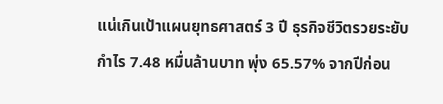แน่เกินเป้าแผนยุทธศาสตร์ 3 ปี ธุรกิจชีวิตรวยระยับกำไร 7.48 หมื่นล้านบาท พุ่ง 65.57% จากปีก่อน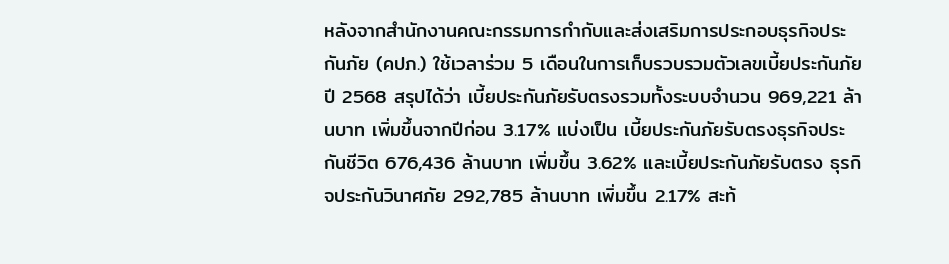หลังจากสำนักงานคณะกรรมการกำกับและส่งเสริมการประกอบธุรกิจประกันภัย (คปภ.) ใช้เวลาร่วม 5 เดือนในการเก็บรวบรวมตัวเลขเบี้ยประกันภัย ปี 2568 สรุปได้ว่า เบี้ยประกันภัยรับตรงรวมทั้งระบบจำนวน 969,221 ล้านบาท เพิ่มขึ้นจากปีก่อน 3.17% แบ่งเป็น เบี้ยประกันภัยรับตรงธุรกิจประกันชีวิต 676,436 ล้านบาท เพิ่มขึ้น 3.62% และเบี้ยประกันภัยรับตรง ธุรกิจประกันวินาศภัย 292,785 ล้านบาท เพิ่มขึ้น 2.17% สะท้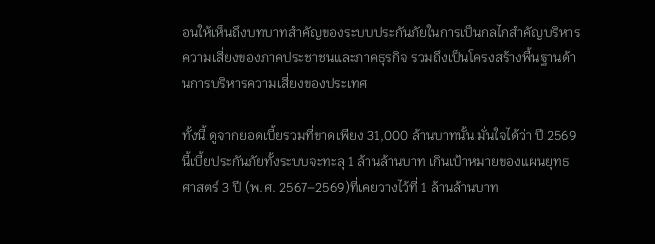อนให้เห็นถึงบทบาทสำคัญของระบบประกันภัยในการเป็นกลไกสำคัญบริหารความเสี่ยงของภาคประชาชนและภาคธุรกิจ รวมถึงเป็นโครงสร้างพื้นฐานด้านการบริหารความเสี่ยงของประเทศ

ทั้งนี้ ดูจากยอดเบี้ยรวมที่ขาดเพียง 31,000 ล้านบาทนั้น มั่นใจได้ว่า ปี 2569 นี้เบี้ยประกันภัยทั้งระบบจะทะลุ 1 ล้านล้านบาท เกินเป้าหมายของแผนยุทธศาสตร์ 3 ปี (พ.ศ. 2567–2569)ที่เคยวางไว้ที่ 1 ล้านล้านบาท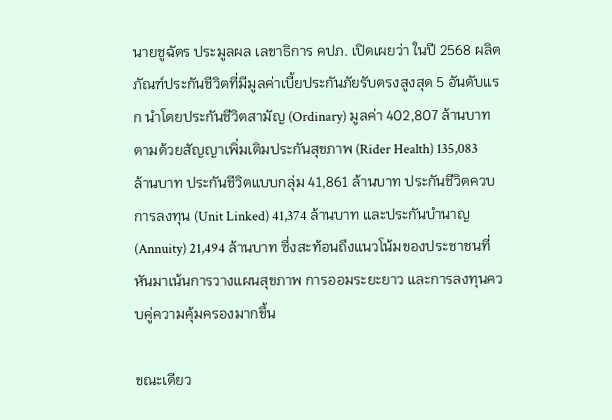นายชูฉัตร ประมูลผล เลขาธิการ คปภ. เปิดเผยว่า ในปี 2568 ผลิตภัณฑ์ประกันชีวิตที่มีมูลค่าเบี้ยประกันภัยรับตรงสูงสุด 5 อันดับแรก นำโดยประกันชีวิตสามัญ (Ordinary) มูลค่า 402,807 ล้านบาท ตามด้วยสัญญาเพิ่มเติมประกันสุขภาพ (Rider Health) 135,083 ล้านบาท ประกันชีวิตแบบกลุ่ม 41,861 ล้านบาท ประกันชีวิตควบการลงทุน (Unit Linked) 41,374 ล้านบาท และประกันบำนาญ (Annuity) 21,494 ล้านบาท ซึ่งสะท้อนถึงแนวโน้มของประชาชนที่หันมาเน้นการวางแผนสุขภาพ การออมระยะยาว และการลงทุนควบคู่ความคุ้มครองมากขึ้น

ขณะเดียว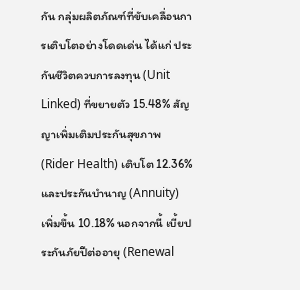กัน กลุ่มผลิตภัณฑ์ที่ขับเคลื่อนการเติบโตอย่างโดดเด่น ได้แก่ ประกันชีวิตควบการลงทุน (Unit Linked) ที่ขยายตัว 15.48% สัญญาเพิ่มเติมประกันสุขภาพ (Rider Health) เติบโต 12.36% และประกันบำนาญ (Annuity) เพิ่มขึ้น 10.18% นอกจากนี้ เบี้ยประกันภัยปีต่ออายุ (Renewal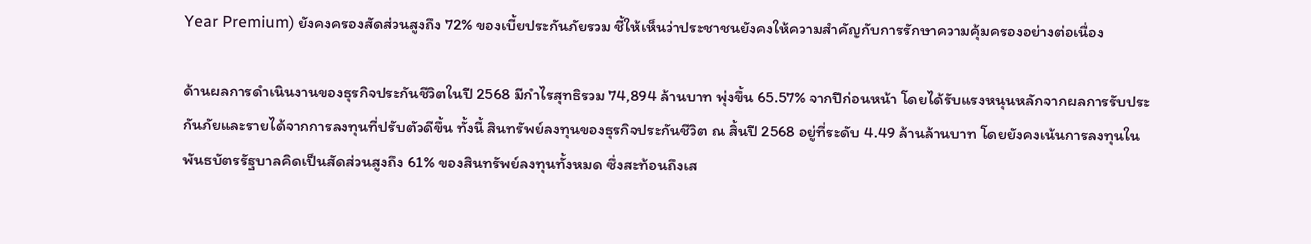Year Premium) ยังคงครองสัดส่วนสูงถึง 72% ของเบี้ยประกันภัยรวม ชี้ให้เห็นว่าประชาชนยังคงให้ความสำคัญกับการรักษาความคุ้มครองอย่างต่อเนื่อง

ด้านผลการดำเนินงานของธุรกิจประกันชีวิตในปี 2568 มีกำไรสุทธิรวม 74,894 ล้านบาท พุ่งขึ้น 65.57% จากปีก่อนหน้า โดยได้รับแรงหนุนหลักจากผลการรับประกันภัยและรายได้จากการลงทุนที่ปรับตัวดีขึ้น ทั้งนี้ สินทรัพย์ลงทุนของธุรกิจประกันชีวิต ณ สิ้นปี 2568 อยู่ที่ระดับ 4.49 ล้านล้านบาท โดยยังคงเน้นการลงทุนในพันธบัตรรัฐบาลคิดเป็นสัดส่วนสูงถึง 61% ของสินทรัพย์ลงทุนทั้งหมด ซึ่งสะท้อนถึงเส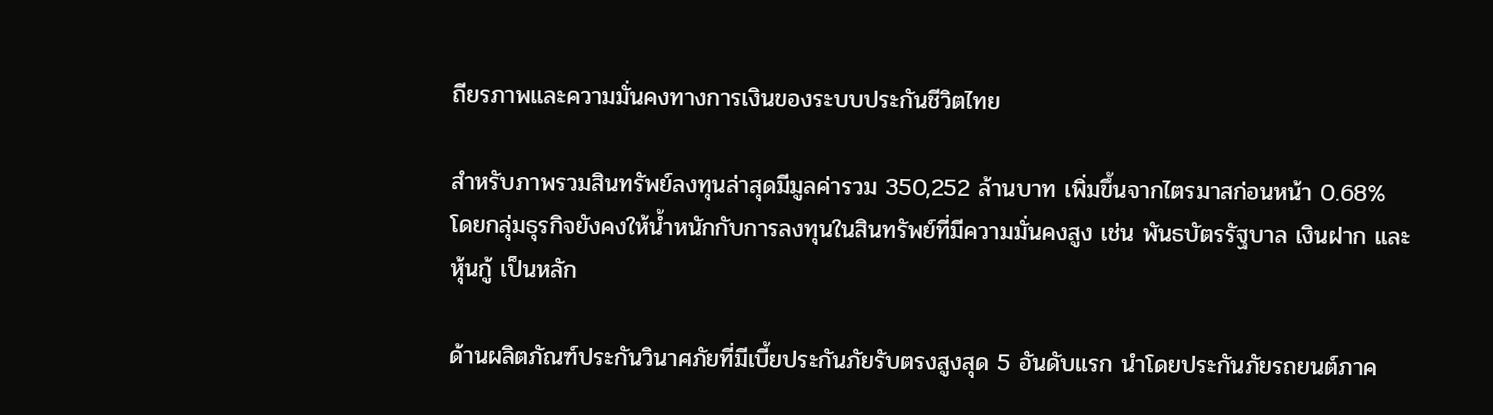ถียรภาพและความมั่นคงทางการเงินของระบบประกันชีวิตไทย

สำหรับภาพรวมสินทรัพย์ลงทุนล่าสุดมีมูลค่ารวม 350,252 ล้านบาท เพิ่มขึ้นจากไตรมาสก่อนหน้า 0.68% โดยกลุ่มธุรกิจยังคงให้น้ำหนักกับการลงทุนในสินทรัพย์ที่มีความมั่นคงสูง เช่น พันธบัตรรัฐบาล เงินฝาก และหุ้นกู้ เป็นหลัก

ด้านผลิตภัณฑ์ประกันวินาศภัยที่มีเบี้ยประกันภัยรับตรงสูงสุด 5 อันดับแรก นำโดยประกันภัยรถยนต์ภาค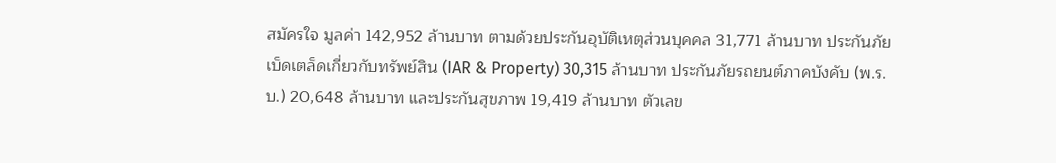สมัครใจ มูลค่า 142,952 ล้านบาท ตามด้วยประกันอุบัติเหตุส่วนบุคคล 31,771 ล้านบาท ประกันภัยเบ็ดเตล็ดเกี่ยวกับทรัพย์สิน (IAR & Property) 30,315 ล้านบาท ประกันภัยรถยนต์ภาคบังคับ (พ.ร.บ.) 20,648 ล้านบาท และประกันสุขภาพ 19,419 ล้านบาท ตัวเลข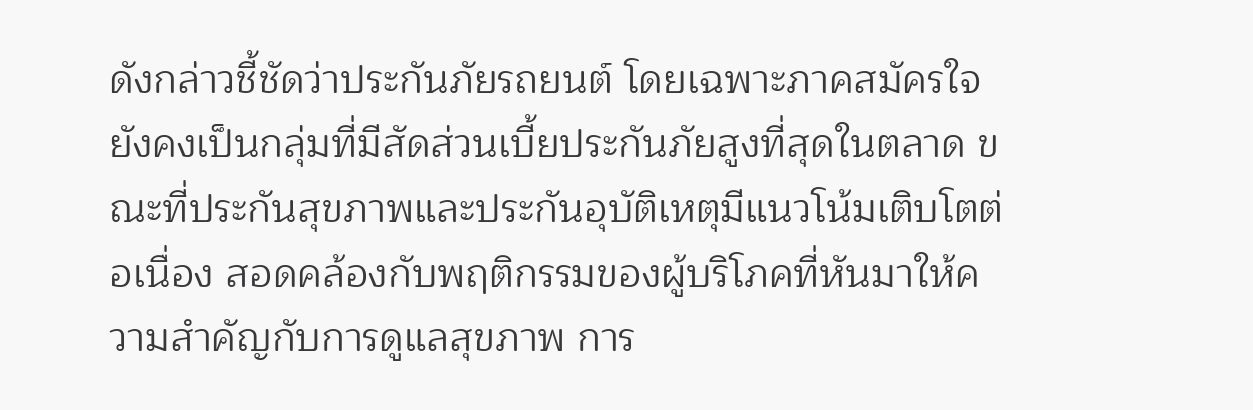ดังกล่าวชี้ชัดว่าประกันภัยรถยนต์ โดยเฉพาะภาคสมัครใจ ยังคงเป็นกลุ่มที่มีสัดส่วนเบี้ยประกันภัยสูงที่สุดในตลาด ขณะที่ประกันสุขภาพและประกันอุบัติเหตุมีแนวโน้มเติบโตต่อเนื่อง สอดคล้องกับพฤติกรรมของผู้บริโภคที่หันมาให้ความสำคัญกับการดูแลสุขภาพ การ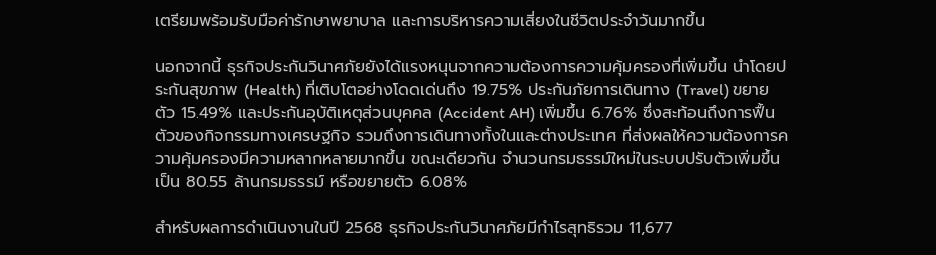เตรียมพร้อมรับมือค่ารักษาพยาบาล และการบริหารความเสี่ยงในชีวิตประจำวันมากขึ้น

นอกจากนี้ ธุรกิจประกันวินาศภัยยังได้แรงหนุนจากความต้องการความคุ้มครองที่เพิ่มขึ้น นำโดยประกันสุขภาพ (Health) ที่เติบโตอย่างโดดเด่นถึง 19.75% ประกันภัยการเดินทาง (Travel) ขยายตัว 15.49% และประกันอุบัติเหตุส่วนบุคคล (Accident AH) เพิ่มขึ้น 6.76% ซึ่งสะท้อนถึงการฟื้นตัวของกิจกรรมทางเศรษฐกิจ รวมถึงการเดินทางทั้งในและต่างประเทศ ที่ส่งผลให้ความต้องการความคุ้มครองมีความหลากหลายมากขึ้น ขณะเดียวกัน จำนวนกรมธรรม์ใหม่ในระบบปรับตัวเพิ่มขึ้นเป็น 80.55 ล้านกรมธรรม์ หรือขยายตัว 6.08%

สำหรับผลการดำเนินงานในปี 2568 ธุรกิจประกันวินาศภัยมีกำไรสุทธิรวม 11,677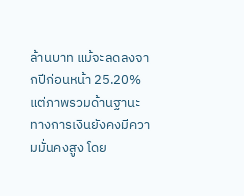ล้านบาท แม้จะลดลงจากปีก่อนหน้า 25.20% แต่ภาพรวมด้านฐานะทางการเงินยังคงมีความมั่นคงสูง โดย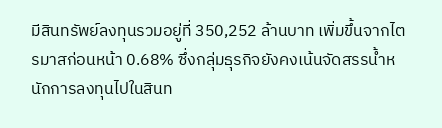มีสินทรัพย์ลงทุนรวมอยู่ที่ 350,252 ล้านบาท เพิ่มขึ้นจากไตรมาสก่อนหน้า 0.68% ซึ่งกลุ่มธุรกิจยังคงเน้นจัดสรรน้ำหนักการลงทุนไปในสินท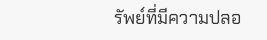รัพย์ที่มีความปลอ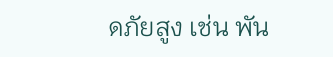ดภัยสูง เช่น พัน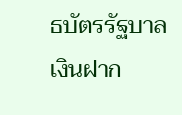ธบัตรรัฐบาล เงินฝาก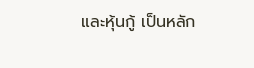และหุ้นกู้ เป็นหลัก